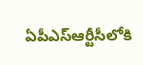ఏపీఎస్ఆర్టీసీలోకి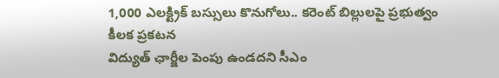1,000 ఎలక్ట్రిక్ బస్సులు కొనుగోలు.. కరెంట్ బిల్లులపై ప్రభుత్వం కీలక ప్రకటన
విద్యుత్ ఛార్జీల పెంపు ఉండదని సీఎం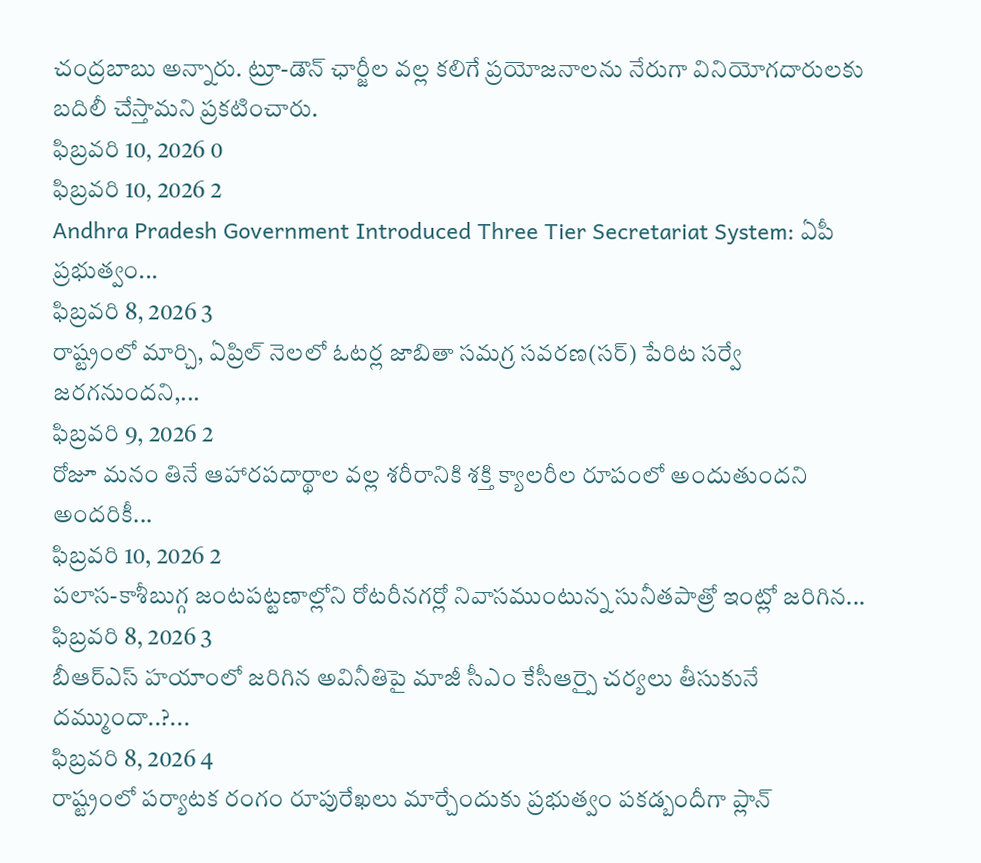చంద్రబాబు అన్నారు. ట్రూ-డౌన్ ఛార్జీల వల్ల కలిగే ప్రయోజనాలను నేరుగా వినియోగదారులకు బదిలీ చేస్తామని ప్రకటించారు.
ఫిబ్రవరి 10, 2026 0
ఫిబ్రవరి 10, 2026 2
Andhra Pradesh Government Introduced Three Tier Secretariat System: ఏపీ ప్రభుత్వం...
ఫిబ్రవరి 8, 2026 3
రాష్ట్రంలో మార్చి, ఏప్రిల్ నెలలో ఓటర్ల జాబితా సమగ్ర సవరణ(సర్) పేరిట సర్వే జరగనుందని,...
ఫిబ్రవరి 9, 2026 2
రోజూ మనం తినే ఆహారపదార్థాల వల్ల శరీరానికి శక్తి క్యాలరీల రూపంలో అందుతుందని అందరికీ...
ఫిబ్రవరి 10, 2026 2
పలాస-కాశీబుగ్గ జంటపట్టణాల్లోని రోటరీనగర్లో నివాసముంటున్న సునీతపాత్రో ఇంట్లో జరిగిన...
ఫిబ్రవరి 8, 2026 3
బీఆర్ఎస్ హయాంలో జరిగిన అవినీతిపై మాజీ సీఎం కేసీఆర్పై చర్యలు తీసుకునే దమ్ముందా..?...
ఫిబ్రవరి 8, 2026 4
రాష్ట్రంలో పర్యాటక రంగం రూపురేఖలు మార్చేందుకు ప్రభుత్వం పకడ్బందీగా ప్లాన్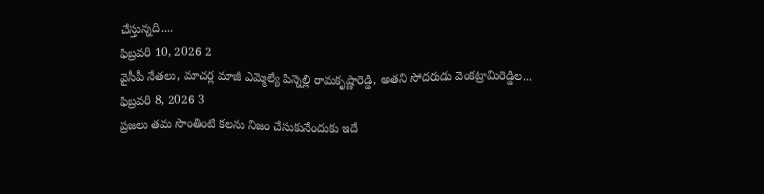చేస్తున్నది....
ఫిబ్రవరి 10, 2026 2
వైసీపీ నేతలు, మాచర్ల మాజీ ఎమ్మెల్యే పిన్నెల్లి రామకృష్ణారెడ్డి, అతని సోదరుడు వెంకట్రామిరెడ్డిల...
ఫిబ్రవరి 8, 2026 3
ప్రజలు తమ సొంతింటి కలను నిజం చేసుకునేందుకు ఇదే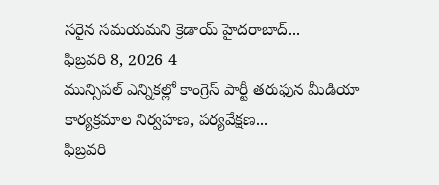సరైన సమయమని క్రెడాయ్ హైదరాబాద్...
ఫిబ్రవరి 8, 2026 4
మున్సిపల్ ఎన్నికల్లో కాంగ్రెస్ పార్టీ తరుఫున మీడియా కార్యక్రమాల నిర్వహణ, పర్యవేక్షణ...
ఫిబ్రవరి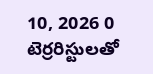10, 2026 0
టెర్రరిస్టులతో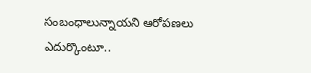సంబంధాలున్నాయని ఆరోపణలు ఎదుర్కొంటూ..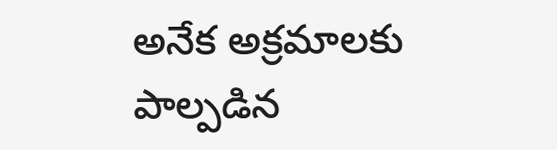అనేక అక్రమాలకు పాల్పడిన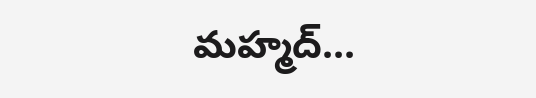మహ్మద్...